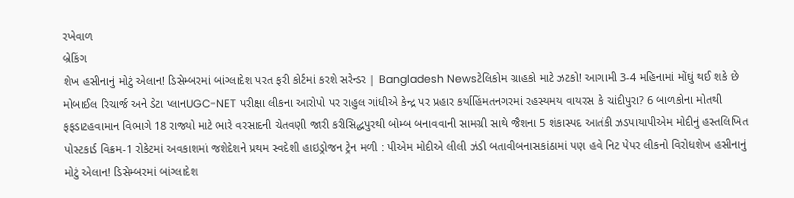રખેવાળ
બ્રેકિંગ
શેખ હસીનાનું મોટું એલાન! ડિસેમ્બરમાં બાંગ્લાદેશ પરત ફરી કોર્ટમાં કરશે સરેન્ડર | Bangladesh Newsટેલિકોમ ગ્રાહકો માટે ઝટકો! આગામી 3-4 મહિનામાં મોંઘું થઈ શકે છે મોબાઈલ રિચાર્જ અને ડેટા પ્લાનUGC-NET પરીક્ષા લીકના આરોપો પર રાહુલ ગાંધીએ કેન્દ્ર પર પ્રહાર કર્યાહિંમતનગરમાં રહસ્યમય વાયરસ કે ચાંદીપુરા? 6 બાળકોના મોતથી ફફડાટહવામાન વિભાગે 18 રાજ્યો માટે ભારે વરસાદની ચેતવણી જારી કરીસિદ્ધપુરથી બોમ્બ બનાવવાની સામગ્રી સાથે જૈશના 5 શંકાસ્પદ આતંકી ઝડપાયાપીએમ મોદીનું હસ્તલિખિત પોસ્ટકાર્ડ વિક્રમ-1 રોકેટમાં અવકાશમાં જશેદેશને પ્રથમ સ્વદેશી હાઇડ્રોજન ટ્રેન મળી : પીએમ મોદીએ લીલી ઝંડી બતાવીબનાસકાંઠામાં પણ હવે નિટ પેપર લીકનો વિરોધશેખ હસીનાનું મોટું એલાન! ડિસેમ્બરમાં બાંગ્લાદેશ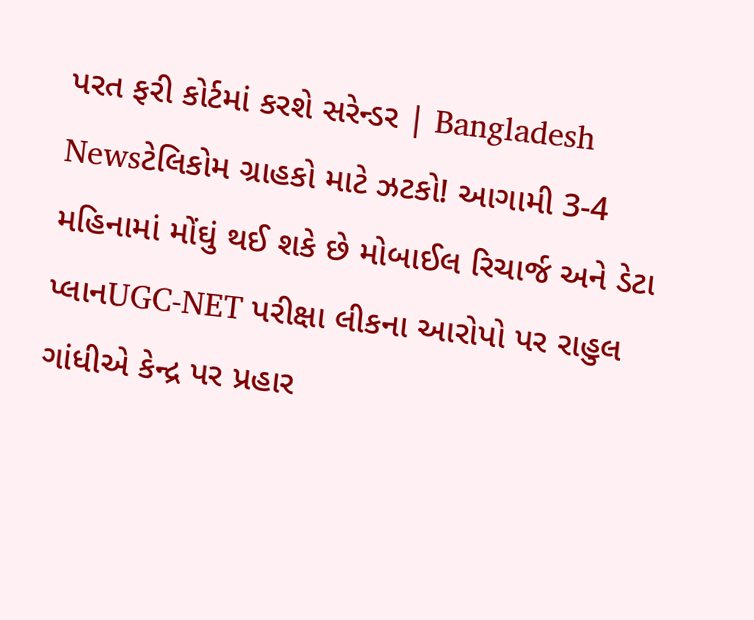પરત ફરી કોર્ટમાં કરશે સરેન્ડર | Bangladesh Newsટેલિકોમ ગ્રાહકો માટે ઝટકો! આગામી 3-4 મહિનામાં મોંઘું થઈ શકે છે મોબાઈલ રિચાર્જ અને ડેટા પ્લાનUGC-NET પરીક્ષા લીકના આરોપો પર રાહુલ ગાંધીએ કેન્દ્ર પર પ્રહાર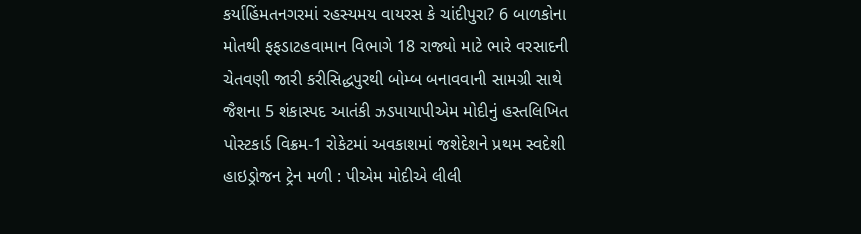કર્યાહિંમતનગરમાં રહસ્યમય વાયરસ કે ચાંદીપુરા? 6 બાળકોના મોતથી ફફડાટહવામાન વિભાગે 18 રાજ્યો માટે ભારે વરસાદની ચેતવણી જારી કરીસિદ્ધપુરથી બોમ્બ બનાવવાની સામગ્રી સાથે જૈશના 5 શંકાસ્પદ આતંકી ઝડપાયાપીએમ મોદીનું હસ્તલિખિત પોસ્ટકાર્ડ વિક્રમ-1 રોકેટમાં અવકાશમાં જશેદેશને પ્રથમ સ્વદેશી હાઇડ્રોજન ટ્રેન મળી : પીએમ મોદીએ લીલી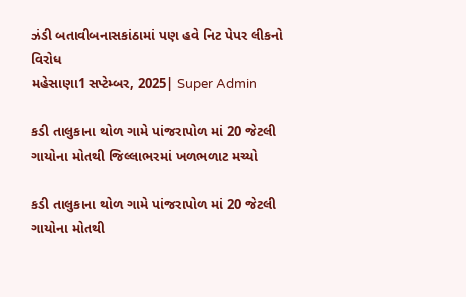ઝંડી બતાવીબનાસકાંઠામાં પણ હવે નિટ પેપર લીકનો વિરોધ
મહેસાણા1 સપ્ટેમ્બર, 2025| Super Admin

કડી તાલુકાના થોળ ગામે પાંજરાપોળ માં 20 જેટલી ગાયોના મોતથી જિલ્લાભરમાં ખળભળાટ મચ્યો

કડી તાલુકાના થોળ ગામે પાંજરાપોળ માં 20 જેટલી ગાયોના મોતથી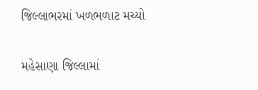જિલ્લાભરમાં ખળભળાટ મચ્યો

મહેસાણા જિલ્લામાં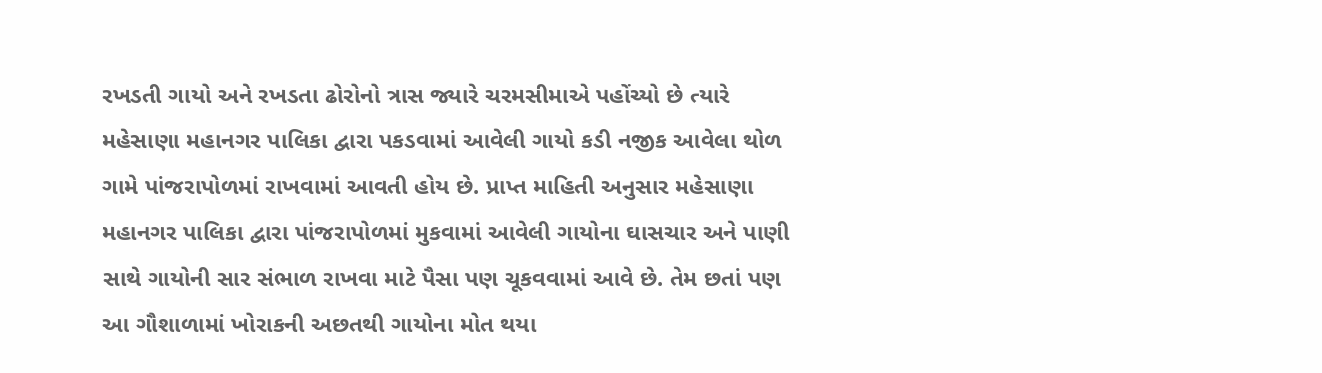રખડતી ગાયો અને રખડતા ઢોરોનો ત્રાસ જ્યારે ચરમસીમાએ પહોંચ્યો છે ત્યારે મહેસાણા મહાનગર પાલિકા દ્વારા પકડવામાં આવેલી ગાયો કડી નજીક આવેલા થોળ ગામે પાંજરાપોળમાં રાખવામાં આવતી હોય છે. પ્રાપ્ત માહિતી અનુસાર મહેસાણા મહાનગર પાલિકા દ્વારા પાંજરાપોળમાં મુકવામાં આવેલી ગાયોના ઘાસચાર અને પાણી સાથે ગાયોની સાર સંભાળ રાખવા માટે પૈસા પણ ચૂકવવામાં આવે છે. તેમ છતાં પણ આ ગૌશાળામાં ખોરાકની અછતથી ગાયોના મોત થયા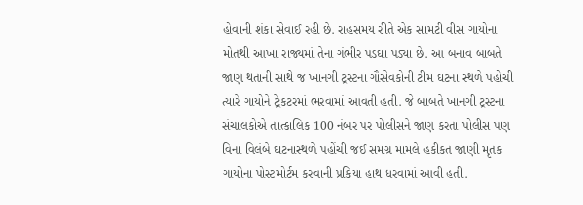હોવાની શંકા સેવાઈ રહી છે. રાહસમય રીતે એક સામટી વીસ ગાયોના મોતથી આખા રાજ્યમાં તેના ગંભીર પડઘા પડ્યા છે. આ બનાવ બાબતે જાણ થતાની સાથે જ ખાનગી ટ્રસ્ટના ગૌસેવકોની ટીમ ઘટના સ્થળે પહોચી ત્યારે ગાયોને ટ્રેકટરમાં ભરવામાં આવતી હતી. જે બાબતે ખાનગી ટ્રસ્ટના સંચાલકોએ તાત્કાલિક 100 નંબર પર પોલીસને જાણ કરતા પોલીસ પણ વિના વિલંબે ઘટનાસ્થળે પહોંચી જઈ સમગ્ર મામલે હકીકત જાણી મૃતક ગાયોના પોસ્ટમોર્ટમ કરવાની પ્રકિયા હાથ ધરવામાં આવી હતી.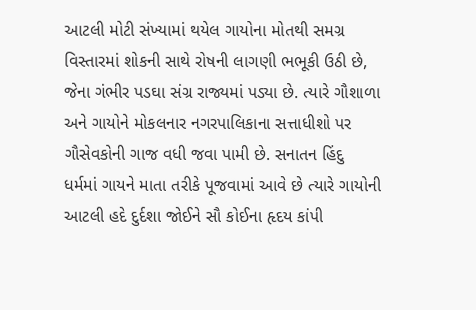આટલી મોટી સંખ્યામાં થયેલ ગાયોના મોતથી સમગ્ર વિસ્તારમાં શોકની સાથે રોષની લાગણી ભભૂકી ઉઠી છે, જેના ગંભીર પડઘા સંગ્ર રાજ્યમાં પડ્યા છે. ત્યારે ગૌશાળા અને ગાયોને મોકલનાર નગરપાલિકાના સત્તાધીશો પર ગૌસેવકોની ગાજ વધી જવા પામી છે. સનાતન હિંદુ ધર્મમાં ગાયને માતા તરીકે પૂજવામાં આવે છે ત્યારે ગાયોની આટલી હદે દુર્દશા જોઈને સૌ કોઈના હૃદય કાંપી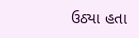ઉઠ્યા હતા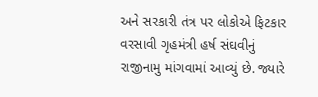અને સરકારી તંત્ર પર લોકોએ ફિટકાર વરસાવી ગૃહમંત્રી હર્ષ સંઘવીનું રાજીનામુ માંગવામાં આવ્યું છે. જ્યારે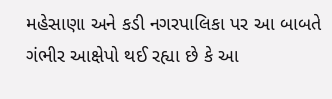મહેસાણા અને કડી નગરપાલિકા પર આ બાબતે ગંભીર આક્ષેપો થઈ રહ્યા છે કે આ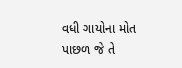વધી ગાયોના મોત પાછળ જે તે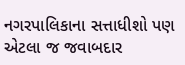નગરપાલિકાના સત્તાધીશો પણ એટલા જ જવાબદાર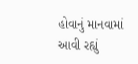હોવાનું માનવામાં આવી રહ્યું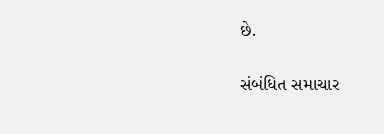છે.

સંબંધિત સમાચાર